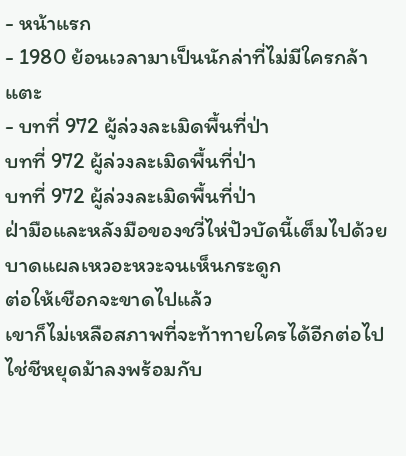- หน้าแรก
- 1980 ย้อนเวลามาเป็นนักล่าที่ไม่มีใครกล้าแตะ
- บทที่ 972 ผู้ล่วงละเมิดพื้นที่ป่า
บทที่ 972 ผู้ล่วงละเมิดพื้นที่ป่า
บทที่ 972 ผู้ล่วงละเมิดพื้นที่ป่า
ฝ่ามือและหลังมือของชวี่ไห่ปัวบัดนี้เต็มไปด้วยบาดแผลเหวอะหวะจนเห็นกระดูก
ต่อให้เชือกจะขาดไปแล้ว
เขาก็ไม่เหลือสภาพที่จะท้าทายใครได้อีกต่อไป
ไช่ชีหยุดม้าลงพร้อมกับ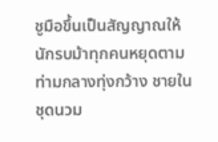ชูมือขึ้นเป็นสัญญาณให้นักรบม้าทุกคนหยุดตาม
ท่ามกลางทุ่งกว้าง ชายในชุดนวม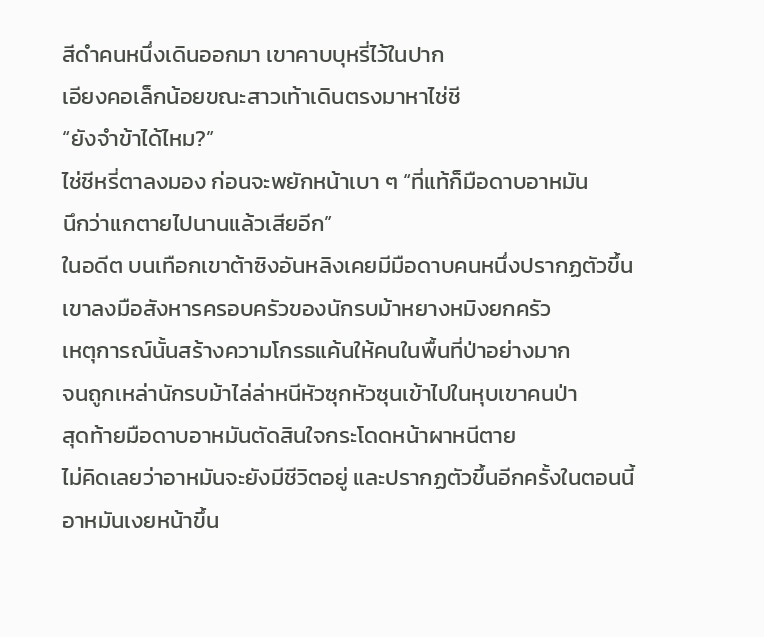สีดำคนหนึ่งเดินออกมา เขาคาบบุหรี่ไว้ในปาก
เอียงคอเล็กน้อยขณะสาวเท้าเดินตรงมาหาไช่ชี
“ยังจำข้าได้ไหม?”
ไช่ชีหรี่ตาลงมอง ก่อนจะพยักหน้าเบา ๆ “ที่แท้ก็มือดาบอาหมัน
นึกว่าแกตายไปนานแล้วเสียอีก”
ในอดีต บนเทือกเขาต้าซิงอันหลิงเคยมีมือดาบคนหนึ่งปรากฏตัวขึ้น
เขาลงมือสังหารครอบครัวของนักรบม้าหยางหมิงยกครัว
เหตุการณ์นั้นสร้างความโกรธแค้นให้คนในพื้นที่ป่าอย่างมาก
จนถูกเหล่านักรบม้าไล่ล่าหนีหัวซุกหัวซุนเข้าไปในหุบเขาคนป่า
สุดท้ายมือดาบอาหมันตัดสินใจกระโดดหน้าผาหนีตาย
ไม่คิดเลยว่าอาหมันจะยังมีชีวิตอยู่ และปรากฏตัวขึ้นอีกครั้งในตอนนี้
อาหมันเงยหน้าขึ้น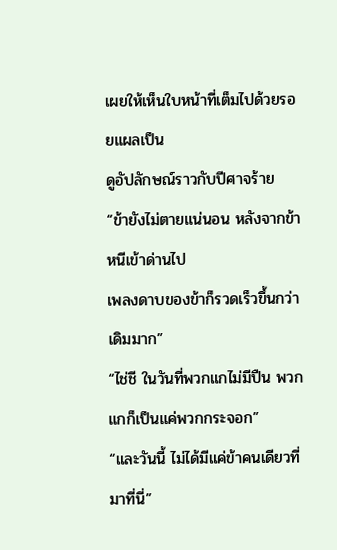เผยให้เห็นใบหน้าที่เต็มไปด้วยรอยแผลเป็น
ดูอัปลักษณ์ราวกับปีศาจร้าย
“ข้ายังไม่ตายแน่นอน หลังจากข้าหนีเข้าด่านไป
เพลงดาบของข้าก็รวดเร็วขึ้นกว่าเดิมมาก”
“ไช่ชี ในวันที่พวกแกไม่มีปืน พวกแกก็เป็นแค่พวกกระจอก”
“และวันนี้ ไม่ได้มีแค่ข้าคนเดียวที่มาที่นี่”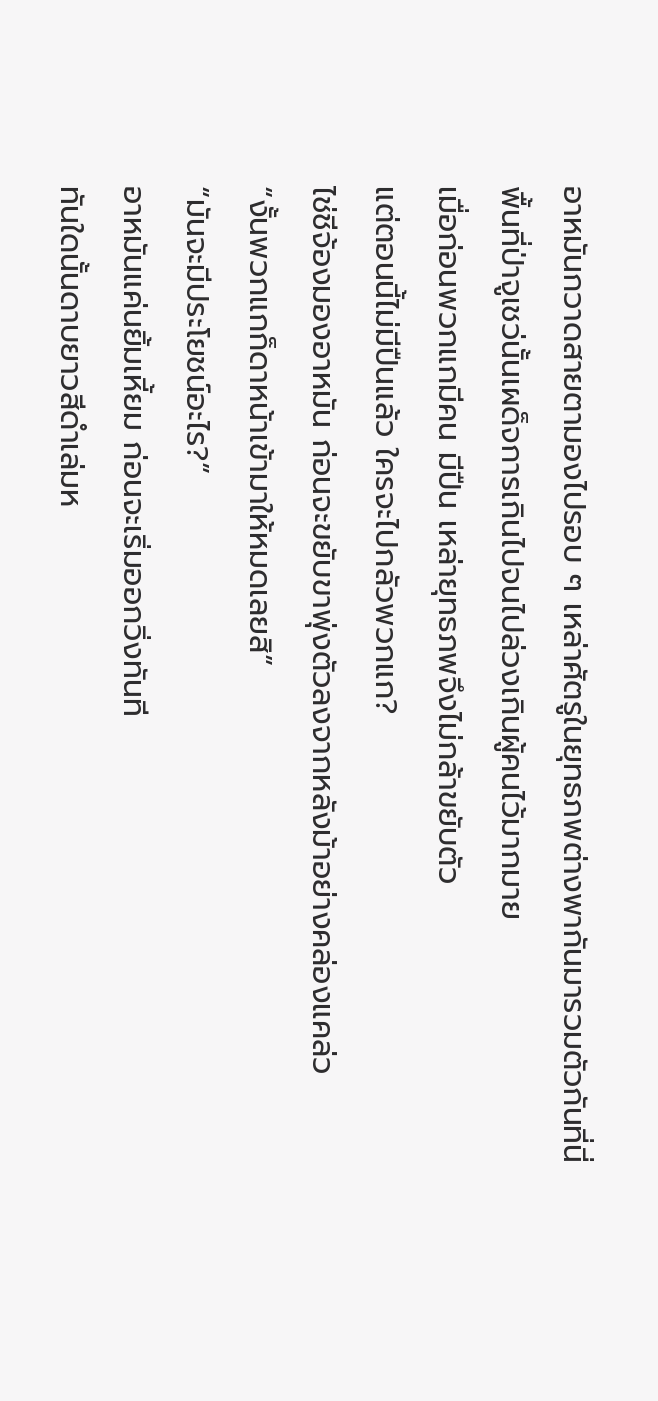อาหมันกวาดสายตามองไปรอบ ๆ เหล่าศัตรูในยุทธภพต่างพากันมารวมตัวกันที่นี่
พื้นที่ป่าจูเชว่นั้นเผด็จการเกินไปจนไปล่วงเกินผู้คนไว้มากมาย
เมื่อก่อนพวกแกมีคน มีปืน เหล่ายุทธภพจึงไม่กล้าขยับตัว
แต่ตอนนี้ไม่มีปืนแล้ว ใครจะไปกลัวพวกแก?
ไช่ชีจ้องมองอาหมัน ก่อนจะขยับขาพุ่งตัวลงจากหลังม้าอย่างคล่องแคล่ว
“งั้นพวกแกก็ดาหน้าเข้ามาให้หมดเลยสิ”
“มันจะมีประโยชน์อะไร?”
อาหมันแค่นยิ้มเหี้ยม ก่อนจะเริ่มออกวิ่งทันที
ทันใดนั้นดาบยาวสีดำเล่มห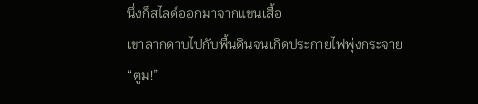นึ่งก็สไลด์ออกมาจากแขนเสื้อ
เขาลากดาบไปกับพื้นดินจนเกิดประกายไฟพุ่งกระจาย
“ตูม!”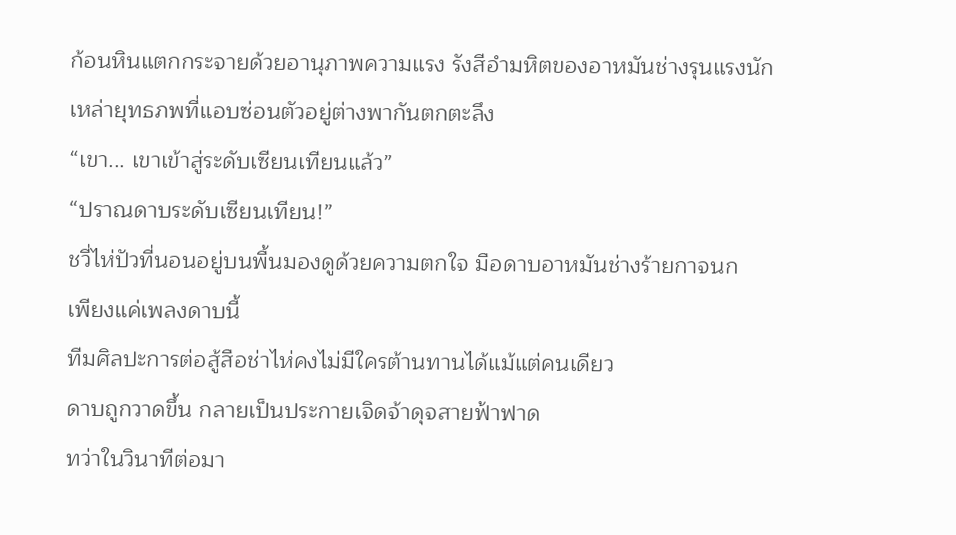ก้อนหินแตกกระจายด้วยอานุภาพความแรง รังสีอำมหิตของอาหมันช่างรุนแรงนัก
เหล่ายุทธภพที่แอบซ่อนตัวอยู่ต่างพากันตกตะลึง
“เขา... เขาเข้าสู่ระดับเซียนเทียนแล้ว”
“ปราณดาบระดับเซียนเทียน!”
ชวี่ไห่ปัวที่นอนอยู่บนพื้นมองดูด้วยความตกใจ มือดาบอาหมันช่างร้ายกาจนก
เพียงแค่เพลงดาบนี้
ทีมศิลปะการต่อสู้สือช่าไห่คงไม่มีใครต้านทานได้แม้แต่คนเดียว
ดาบถูกวาดขึ้น กลายเป็นประกายเจิดจ้าดุจสายฟ้าฟาด
ทว่าในวินาทีต่อมา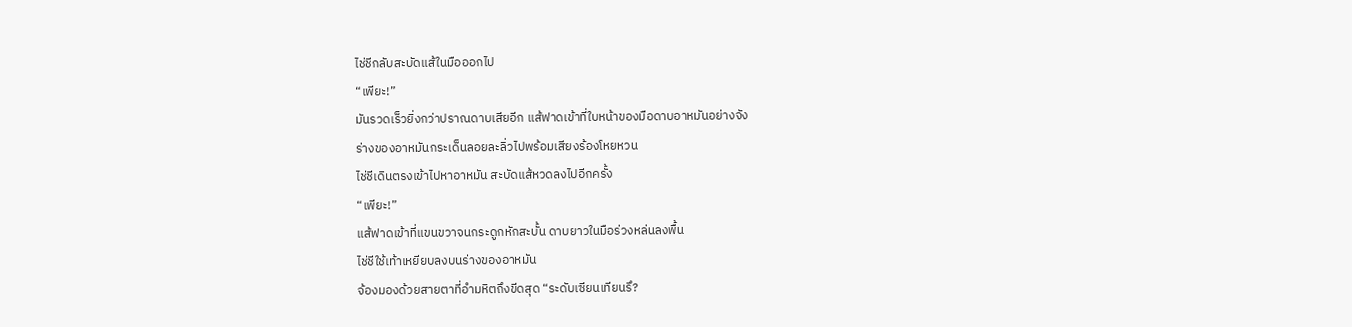ไช่ชีกลับสะบัดแส้ในมือออกไป
“เพียะ!”
มันรวดเร็วยิ่งกว่าปราณดาบเสียอีก แส้ฟาดเข้าที่ใบหน้าของมือดาบอาหมันอย่างจัง
ร่างของอาหมันกระเด็นลอยละลิ่วไปพร้อมเสียงร้องโหยหวน
ไช่ชีเดินตรงเข้าไปหาอาหมัน สะบัดแส้หวดลงไปอีกครั้ง
“เพียะ!”
แส้ฟาดเข้าที่แขนขวาจนกระดูกหักสะบั้น ดาบยาวในมือร่วงหล่นลงพื้น
ไช่ชีใช้เท้าเหยียบลงบนร่างของอาหมัน
จ้องมองด้วยสายตาที่อำมหิตถึงขีดสุด “ระดับเซียนเทียนรึ?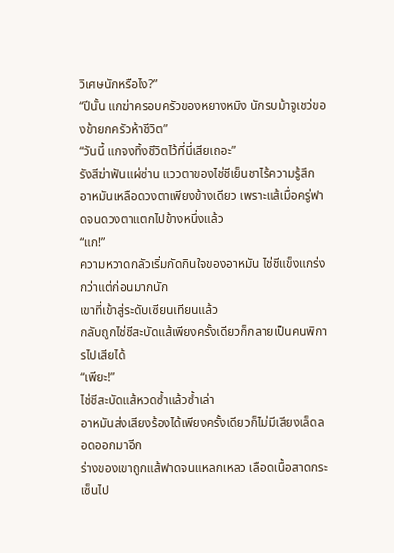วิเศษนักหรือไง?”
“ปีนั้น แกฆ่าครอบครัวของหยางหมิง นักรบม้าจูเชว่ของข้ายกครัวห้าชีวิต”
“วันนี้ แกจงทิ้งชีวิตไว้ที่นี่เสียเถอะ”
รังสีฆ่าฟันแผ่ซ่าน แววตาของไช่ชีเย็นชาไร้ความรู้สึก
อาหมันเหลือดวงตาเพียงข้างเดียว เพราะแส้เมื่อครู่ฟาดจนดวงตาแตกไปข้างหนึ่งแล้ว
“แก!”
ความหวาดกลัวเริ่มกัดกินใจของอาหมัน ไช่ชีแข็งแกร่งกว่าแต่ก่อนมากนัก
เขาที่เข้าสู่ระดับเซียนเทียนแล้ว
กลับถูกไช่ชีสะบัดแส้เพียงครั้งเดียวก็กลายเป็นคนพิการไปเสียได้
“เพียะ!”
ไช่ชีสะบัดแส้หวดซ้ำแล้วซ้ำเล่า
อาหมันส่งเสียงร้องได้เพียงครั้งเดียวก็ไม่มีเสียงเล็ดลอดออกมาอีก
ร่างของเขาถูกแส้ฟาดจนแหลกเหลว เลือดเนื้อสาดกระเซ็นไป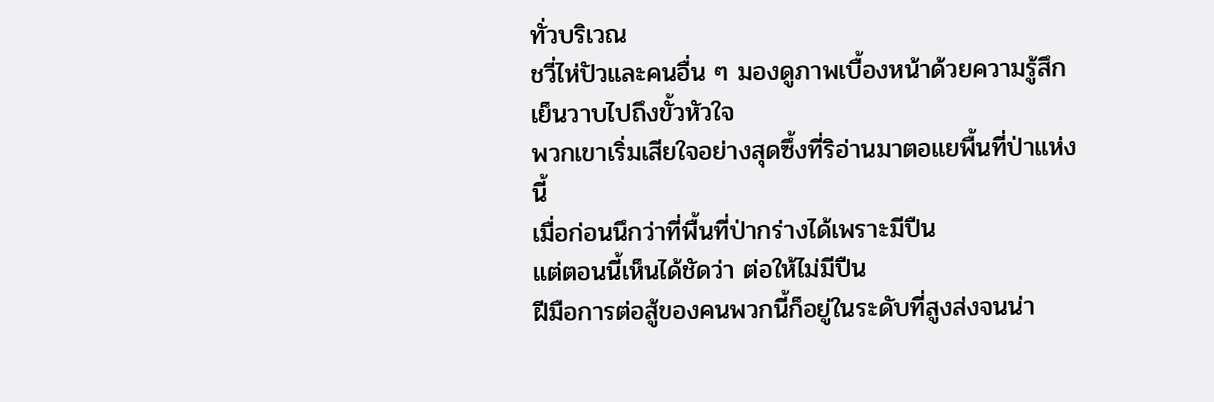ทั่วบริเวณ
ชวี่ไห่ปัวและคนอื่น ๆ มองดูภาพเบื้องหน้าด้วยความรู้สึกเย็นวาบไปถึงขั้วหัวใจ
พวกเขาเริ่มเสียใจอย่างสุดซึ้งที่ริอ่านมาตอแยพื้นที่ป่าแห่งนี้
เมื่อก่อนนึกว่าที่พื้นที่ป่ากร่างได้เพราะมีปืน
แต่ตอนนี้เห็นได้ชัดว่า ต่อให้ไม่มีปืน
ฝีมือการต่อสู้ของคนพวกนี้ก็อยู่ในระดับที่สูงส่งจนน่า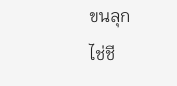ขนลุก
ไช่ชี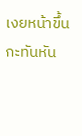เงยหน้าขึ้นกะทันหัน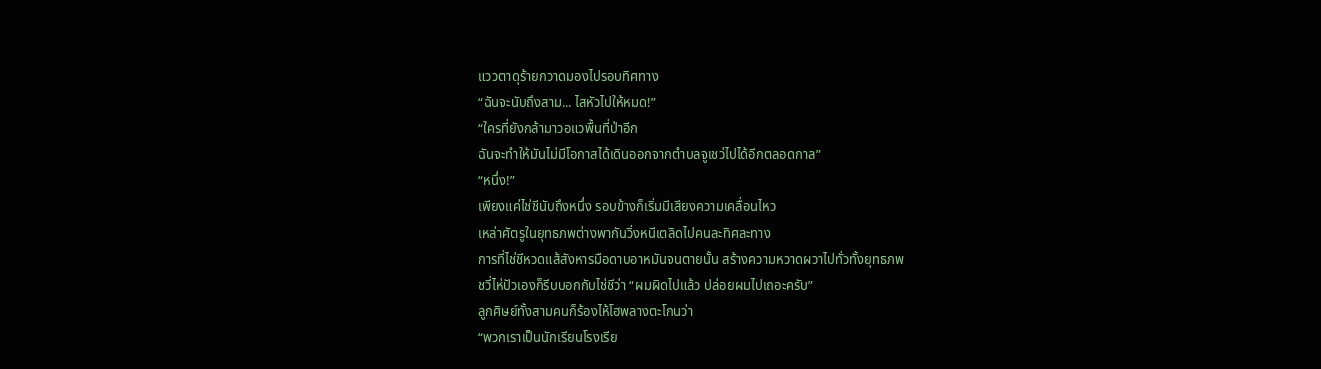แววตาดุร้ายกวาดมองไปรอบทิศทาง
“ฉันจะนับถึงสาม... ไสหัวไปให้หมด!”
“ใครที่ยังกล้ามาวอแวพื้นที่ป่าอีก
ฉันจะทำให้มันไม่มีโอกาสได้เดินออกจากตำบลจูเชว่ไปได้อีกตลอดกาล”
“หนึ่ง!”
เพียงแค่ไช่ชีนับถึงหนึ่ง รอบข้างก็เริ่มมีเสียงความเคลื่อนไหว
เหล่าศัตรูในยุทธภพต่างพากันวิ่งหนีเตลิดไปคนละทิศละทาง
การที่ไช่ชีหวดแส้สังหารมือดาบอาหมันจนตายนั้น สร้างความหวาดผวาไปทั่วทั้งยุทธภพ
ชวี่ไห่ปัวเองก็รีบบอกกับไช่ชีว่า “ผมผิดไปแล้ว ปล่อยผมไปเถอะครับ”
ลูกศิษย์ทั้งสามคนก็ร้องไห้โฮพลางตะโกนว่า
“พวกเราเป็นนักเรียนโรงเรีย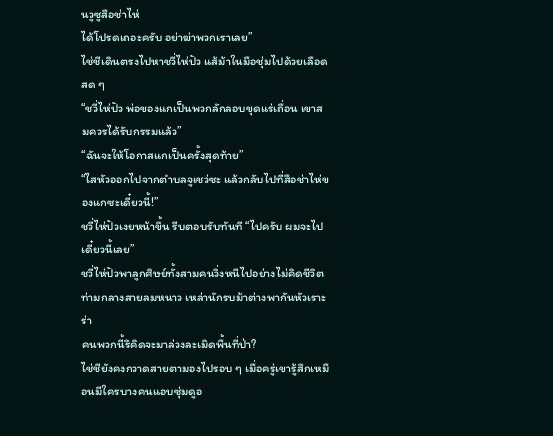นวูซูสือช่าไห่
ได้โปรดเถอะครับ อย่าฆ่าพวกเราเลย”
ไช่ชีเดินตรงไปหาชวี่ไห่ปัว แส้ม้าในมือชุ่มไปด้วยเลือดสด ๆ
“ชวี่ไห่ปัว พ่อของแกเป็นพวกลักลอบขุดแร่เถื่อน เขาสมควรได้รับกรรมแล้ว”
“ฉันจะให้โอกาสแกเป็นครั้งสุดท้าย”
“ไสหัวออกไปจากตำบลจูเชว่ซะ แล้วกลับไปที่สือช่าไห่ของแกซะเดี๋ยวนี้!”
ชวี่ไห่ปัวเงยหน้าขึ้น รีบตอบรับทันที “ไปครับ ผมจะไปเดี๋ยวนี้เลย”
ชวี่ไห่ปัวพาลูกศิษย์ทั้งสามคนวิ่งหนีไปอย่างไม่คิดชีวิต
ท่ามกลางสายลมหนาว เหล่านักรบม้าต่างพากันหัวเราะร่า
คนพวกนี้รึคิดจะมาล่วงละเมิดพื้นที่ป่า?
ไช่ชียังคงกวาดสายตามองไปรอบ ๆ เมื่อครู่เขารู้สึกเหมือนมีใครบางคนแอบซุ่มดูอ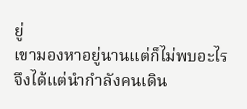ยู่
เขามองหาอยู่นานแต่ก็ไม่พบอะไร จึงได้แต่นำกำลังคนเดิน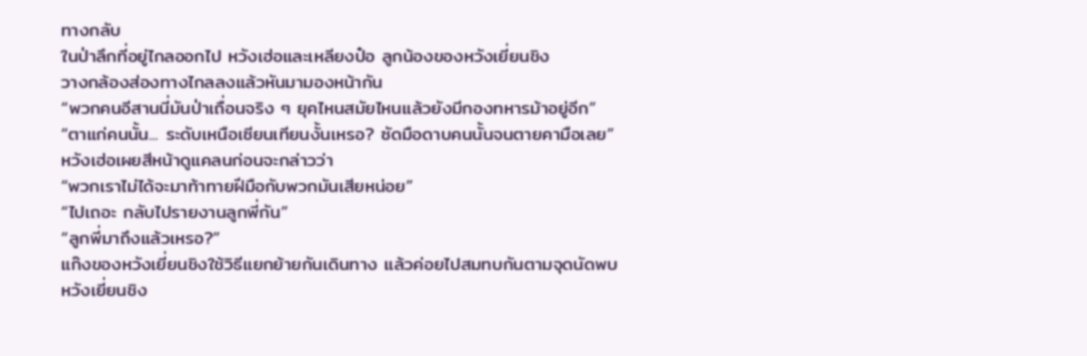ทางกลับ
ในป่าลึกที่อยู่ไกลออกไป หวังเฮ่อและเหลียงป๋อ ลูกน้องของหวังเยี่ยนชิง
วางกล้องส่องทางไกลลงแล้วหันมามองหน้ากัน
“พวกคนอีสานนี่มันป่าเถื่อนจริง ๆ ยุคไหนสมัยไหนแล้วยังมีกองทหารม้าอยู่อีก”
“ตาแก่คนนั้น... ระดับเหนือเซียนเทียนงั้นเหรอ? ซัดมือดาบคนนั้นจนตายคามือเลย”
หวังเฮ่อเผยสีหน้าดูแคลนก่อนจะกล่าวว่า
“พวกเราไม่ได้จะมาท้าทายฝีมือกับพวกมันเสียหน่อย”
“ไปเถอะ กลับไปรายงานลูกพี่กัน”
“ลูกพี่มาถึงแล้วเหรอ?”
แก๊งของหวังเยี่ยนชิงใช้วิธีแยกย้ายกันเดินทาง แล้วค่อยไปสมทบกันตามจุดนัดพบ
หวังเยี่ยนชิง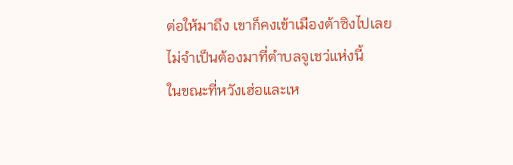ต่อให้มาถึง เขาก็คงเข้าเมืองต้าซิงไปเลย
ไม่จำเป็นต้องมาที่ตำบลจูเชว่แห่งนี้
ในขณะที่หวังเฮ่อและเห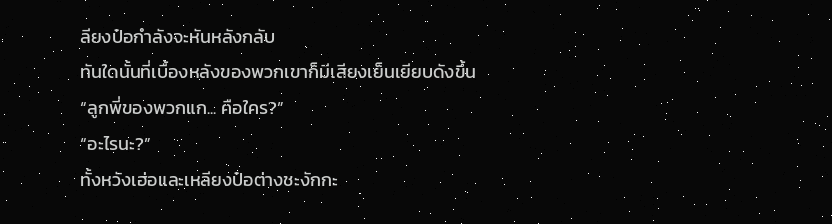ลียงป๋อกำลังจะหันหลังกลับ
ทันใดนั้นที่เบื้องหลังของพวกเขาก็มีเสียงเย็นเยียบดังขึ้น
“ลูกพี่ของพวกแก... คือใคร?”
“อะไรนะ?”
ทั้งหวังเฮ่อและเหลียงป๋อต่างชะงักกะ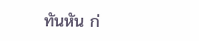ทันหัน ก่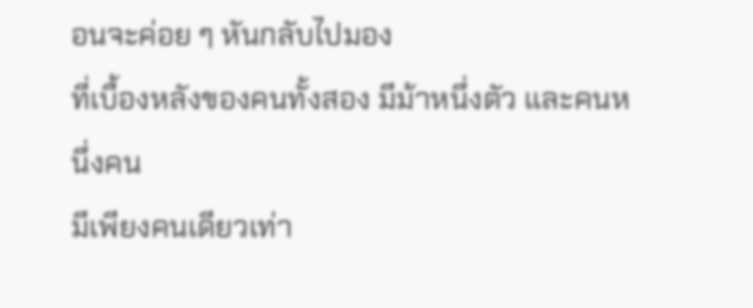อนจะค่อย ๆ หันกลับไปมอง
ที่เบื้องหลังของคนทั้งสอง มีม้าหนึ่งตัว และคนหนึ่งคน
มีเพียงคนเดียวเท่า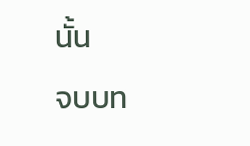นั้น
จบบท